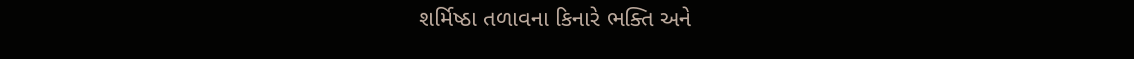શર્મિષ્ઠા તળાવના કિનારે ભક્તિ અને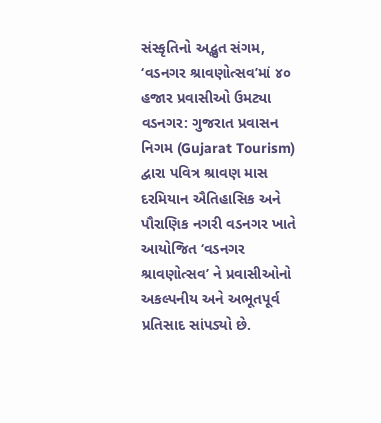સંસ્કૃતિનો અદ્ભુત સંગમ, ‘વડનગર શ્રાવણોત્સવ’માં ૪૦ હજાર પ્રવાસીઓ ઉમટ્યા
વડનગર: ગુજરાત પ્રવાસન નિગમ (Gujarat Tourism) દ્વારા પવિત્ર શ્રાવણ માસ દરમિયાન ઐતિહાસિક અને પૌરાણિક નગરી વડનગર ખાતે આયોજિત ‘વડનગર શ્રાવણોત્સવ’ ને પ્રવાસીઓનો અકલ્પનીય અને અભૂતપૂર્વ પ્રતિસાદ સાંપડ્યો છે.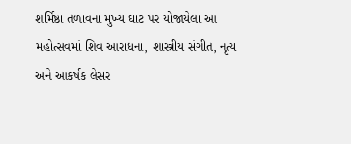શર્મિષ્ઠા તળાવના મુખ્ય ઘાટ પર યોજાયેલા આ મહોત્સવમાં શિવ આરાધના, શાસ્ત્રીય સંગીત, નૃત્ય અને આકર્ષક લેસર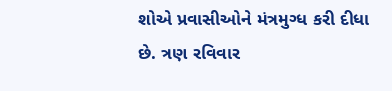શોએ પ્રવાસીઓને મંત્રમુગ્ધ કરી દીધા છે. ત્રણ રવિવાર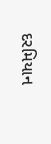દરમિયાન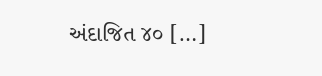અંદાજિત ૪૦ […]